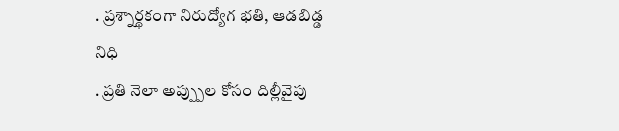. ప్రశ్నార్థకంగా నిరుద్యోగ భతి, ఆడబిడ్డ నిధి
. ప్రతి నెలా అప్ప్పుల కోసం దిల్లీవైపు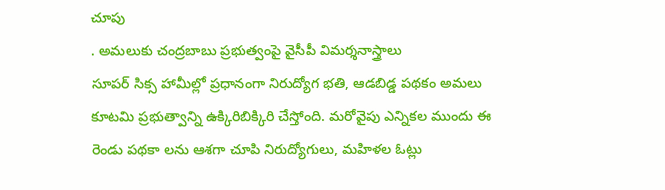చూపు
. అమలుకు చంద్రబాబు ప్రభుత్వంపై వైసీపీ విమర్శనాస్త్రాలు
సూపర్ సిక్స హామీల్లో ప్రధానంగా నిరుద్యోగ భతి, ఆడబిడ్డ పథకం అమలు కూటమి ప్రభుత్వాన్ని ఉక్కిరిబిక్కిరి చేస్తోంది. మరోవైపు ఎన్నికల ముందు ఈ రెండు పథకా లను ఆశగా చూపి నిరుద్యోగులు, మహిళల ఓట్లు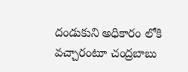దండుకుని అధికారం లోకి వచ్చారంటూ చంద్రబాబు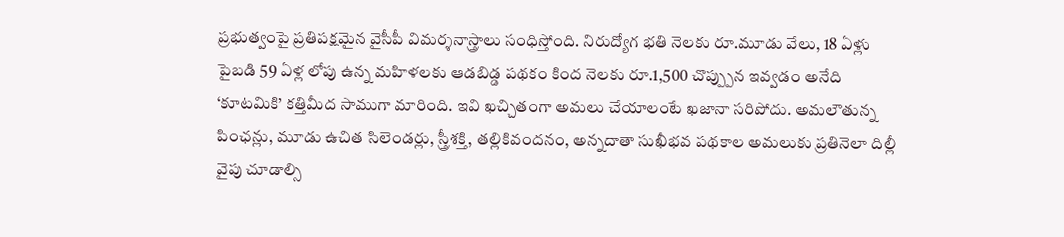ప్రభుత్వంపై ప్రతిపక్షమైన వైసీపీ విమర్శనాస్త్రాలు సంధిస్తోంది. నిరుద్యోగ భతి నెలకు రూ.మూడు వేలు, 18 ఏళ్లు పైబడి 59 ఏళ్ల లోపు ఉన్న మహిళలకు ఆడబిడ్డ పథకం కింద నెలకు రూ.1,500 చొప్ప్పున ఇవ్వడం అనేది ‘కూటమికి’ కత్తిమీద సాముగా మారింది. ఇవి ఖచ్చితంగా అమలు చేయాలంటే ఖజానా సరిపోదు. అమలౌతున్న పింఛన్లు, మూడు ఉచిత సిలెండర్లు, స్త్రీశక్తి, తల్లికివందనం, అన్నదాతా సుఖీభవ పథకాల అమలుకు ప్రతినెలా దిల్లీ వైపు చూడాల్సి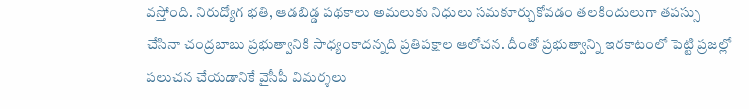వస్తోంది. నిరుద్యోగ భతి, ఆడబిడ్డ పథకాలు అమలుకు నిధులు సమకూర్చుకోవడం తలకిందులుగా తపస్సు చేసినా చంద్రబాబు ప్రభుత్వానికి సాధ్యంకాదన్నది ప్రతిపక్షాల ఆలోచన. దీంతో ప్రభుత్వాన్ని ఇరకాటంలో పెట్టి ప్రజల్లో పలుచన చేయడానికే వైసీపీ విమర్శలు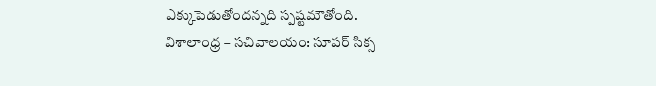ఎక్కుపెడుతోందన్నది స్పష్టమౌతోంది.
విశాలాంధ్ర – సచివాలయం: సూపర్ సిక్స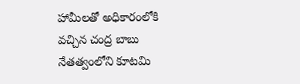హామీలతో అధికారంలోకి వచ్చిన చంద్ర బాబు నేతత్వంలోని కూటమి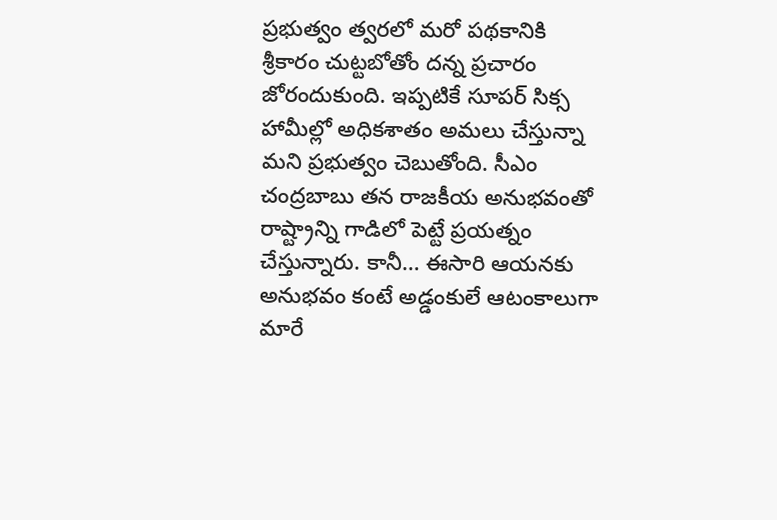ప్రభుత్వం త్వరలో మరో పథకానికి శ్రీకారం చుట్టబోతోం దన్న ప్రచారం జోరందుకుంది. ఇప్పటికే సూపర్ సిక్స హామీల్లో అధికశాతం అమలు చేస్తున్నా మని ప్రభుత్వం చెబుతోంది. సీఎం చంద్రబాబు తన రాజకీయ అనుభవంతో రాష్ట్రాన్ని గాడిలో పెట్టే ప్రయత్నం చేస్తున్నారు. కానీ… ఈసారి ఆయనకు అనుభవం కంటే అడ్డంకులే ఆటంకాలుగా మారే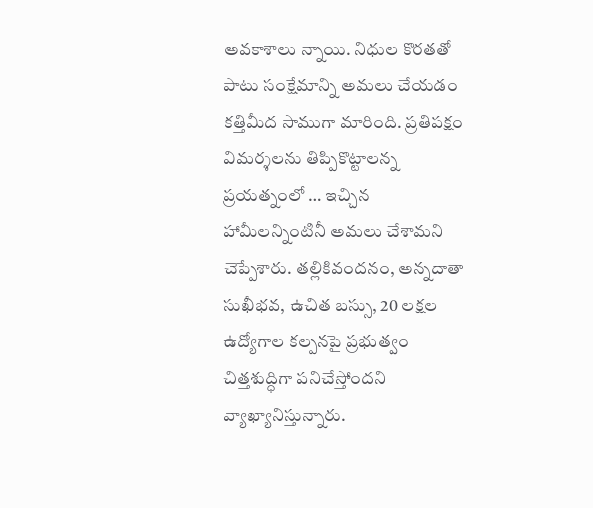అవకాశాలు న్నాయి. నిధుల కొరతతో పాటు సంక్షేమాన్ని అమలు చేయడం కత్తిమీద సాముగా మారింది. ప్రతిపక్షం విమర్శలను తిప్పికొట్టాలన్న ప్రయత్నంలో … ఇచ్చిన హామీలన్నింటినీ అమలు చేశామని చెప్పేశారు. తల్లికివందనం, అన్నదాతా సుఖీభవ, ఉచిత బస్సు, 20 లక్షల ఉద్యోగాల కల్పనపై ప్రభుత్వం చిత్తశుద్ధిగా పనిచేస్తోందని వ్యాఖ్యానిస్తున్నారు.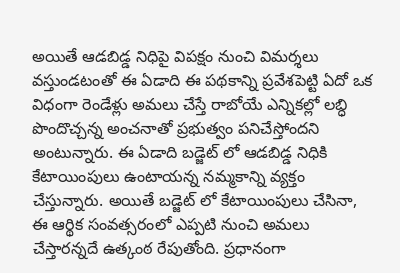అయితే ఆడబిడ్డ నిధిపై విపక్షం నుంచి విమర్శలు వస్తుండటంతో ఈ ఏడాది ఈ పథకాన్ని ప్రవేశపెట్టి ఏదో ఒక విధంగా రెండేళ్లు అమలు చేస్తే రాబోయే ఎన్నికల్లో లబ్ధి పొందొచ్చన్న అంచనాతో ప్రభుత్వం పనిచేస్తోందని అంటున్నారు. ఈ ఏడాది బడ్జెట్ లో ఆడబిడ్డ నిధికి కేటాయింపులు ఉంటాయన్న నమ్మకాన్ని వ్యక్తం చేస్తున్నారు. అయితే బడ్జెట్ లో కేటాయింపులు చేసినా, ఈ ఆర్థిక సంవత్సరంలో ఎప్పటి నుంచి అమలు చేస్తారన్నదే ఉత్కంఠ రేపుతోంది. ప్రధానంగా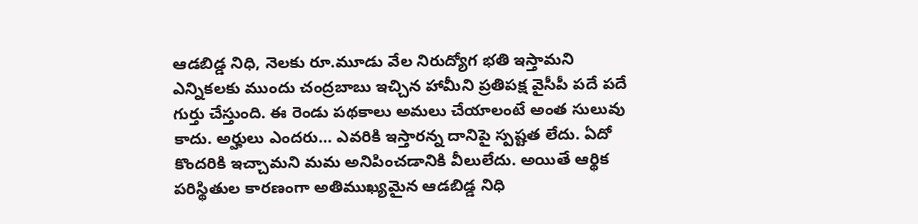ఆడబిడ్డ నిధి, నెలకు రూ.మూడు వేల నిరుద్యోగ భతి ఇస్తామని ఎన్నికలకు ముందు చంద్రబాబు ఇచ్చిన హామీని ప్రతిపక్ష వైసీపీ పదే పదే గుర్తు చేస్తుంది. ఈ రెండు పథకాలు అమలు చేయాలంటే అంత సులువు కాదు. అర్హులు ఎందరు… ఎవరికి ఇస్తారన్న దానిపై స్పష్టత లేదు. ఏదో కొందరికి ఇచ్చామని మమ అనిపించడానికి వీలులేదు. అయితే ఆర్థిక పరిస్థితుల కారణంగా అతిముఖ్యమైన ఆడబిడ్డ నిధి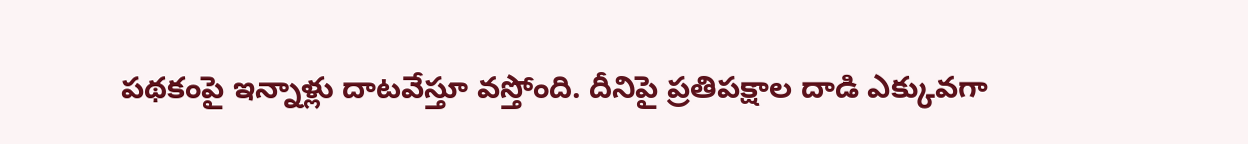పథకంపై ఇన్నాళ్లు దాటవేస్తూ వస్తోంది. దీనిపై ప్రతిపక్షాల దాడి ఎక్కువగా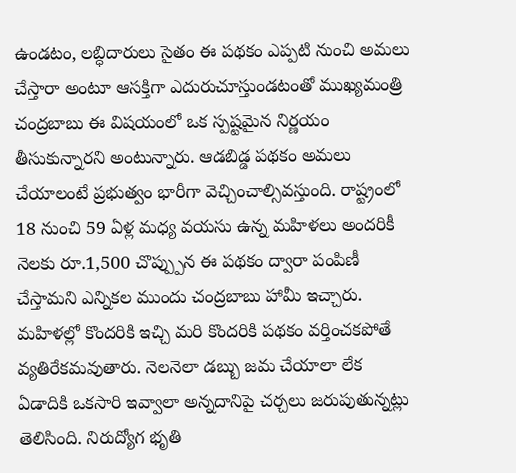ఉండటం, లబ్ధిదారులు సైతం ఈ పథకం ఎప్పటి నుంచి అమలు చేస్తారా అంటూ ఆసక్తిగా ఎదురుచూస్తుండటంతో ముఖ్యమంత్రి చంద్రబాబు ఈ విషయంలో ఒక స్పష్టమైన నిర్ణయం తీసుకున్నారని అంటున్నారు. ఆడబిడ్డ పథకం అమలు చేయాలంటే ప్రభుత్వం భారీగా వెచ్చించాల్సివస్తుంది. రాష్ట్రంలో 18 నుంచి 59 ఏళ్ల మధ్య వయసు ఉన్న మహిళలు అందరికీ నెలకు రూ.1,500 చొప్ప్పున ఈ పథకం ద్వారా పంపిణీ చేస్తామని ఎన్నికల ముందు చంద్రబాబు హామీ ఇచ్చారు. మహిళల్లో కొందరికి ఇచ్చి మరి కొందరికి పథకం వర్తించకపోతే వ్యతిరేకమవుతారు. నెలనెలా డబ్బు జమ చేయాలా లేక ఏడాదికి ఒకసారి ఇవ్వాలా అన్నదానిపై చర్చలు జరుపుతున్నట్లు తెలిసింది. నిరుద్యోగ భృతి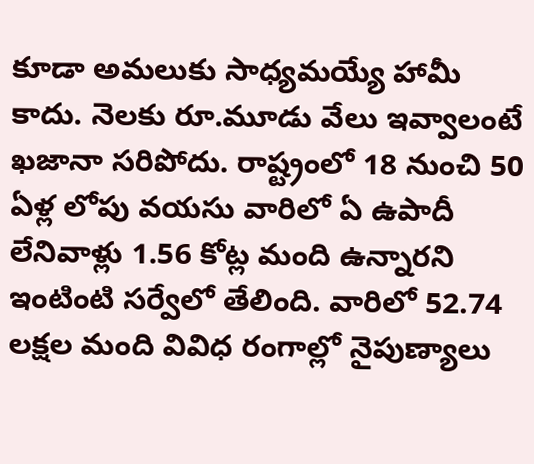కూడా అమలుకు సాధ్యమయ్యే హామీ కాదు. నెలకు రూ.మూడు వేలు ఇవ్వాలంటే ఖజానా సరిపోదు. రాష్ట్రంలో 18 నుంచి 50 ఏళ్ల లోపు వయసు వారిలో ఏ ఉపాదీ లేనివాళ్లు 1.56 కోట్ల మంది ఉన్నారని ఇంటింటి సర్వేలో తేలింది. వారిలో 52.74 లక్షల మంది వివిధ రంగాల్లో నైపుణ్యాలు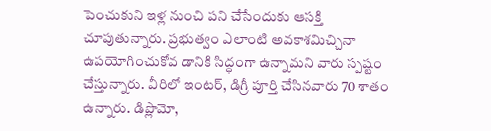పెంచుకుని ఇళ్ల నుంచి పని చేసేందుకు ఆసక్తి చూపుతున్నారు. ప్రభుత్వం ఎలాంటి అవకాశమిచ్చినా ఉపయోగించుకోవ డానికి సిద్ధంగా ఉన్నామని వారు స్పష్టం చేస్తున్నారు. వీరిలో ఇంటర్, డిగ్రీ పూర్తి చేసినవారు 70 శాతం ఉన్నారు. డిప్లొమో,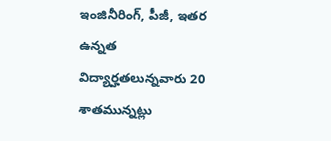ఇంజినీరింగ్, పీజీ, ఇతర ఉన్నత విద్యార్హతలున్నవారు 20 శాతమున్నట్లు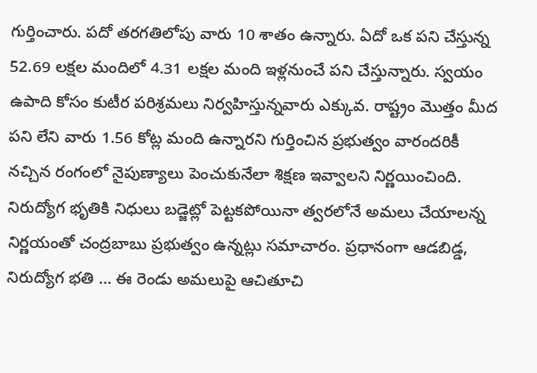గుర్తించారు. పదో తరగతిలోపు వారు 10 శాతం ఉన్నారు. ఏదో ఒక పని చేస్తున్న 52.69 లక్షల మందిలో 4.31 లక్షల మంది ఇళ్లనుంచే పని చేస్తున్నారు. స్వయం ఉపాది కోసం కుటీర పరిశ్రమలు నిర్వహిస్తున్నవారు ఎక్కువ. రాష్ట్రం మొత్తం మీద పని లేని వారు 1.56 కోట్ల మంది ఉన్నారని గుర్తించిన ప్రభుత్వం వారందరికీ నచ్చిన రంగంలో నైపుణ్యాలు పెంచుకునేలా శిక్షణ ఇవ్వాలని నిర్ణయించింది. నిరుద్యోగ భృతికి నిధులు బడ్జెట్లో పెట్టకపోయినా త్వరలోనే అమలు చేయాలన్న నిర్ణయంతో చంద్రబాబు ప్రభుత్వం ఉన్నట్లు సమాచారం. ప్రధానంగా ఆడబిడ్డ, నిరుద్యోగ భతి … ఈ రెండు అమలుపై ఆచితూచి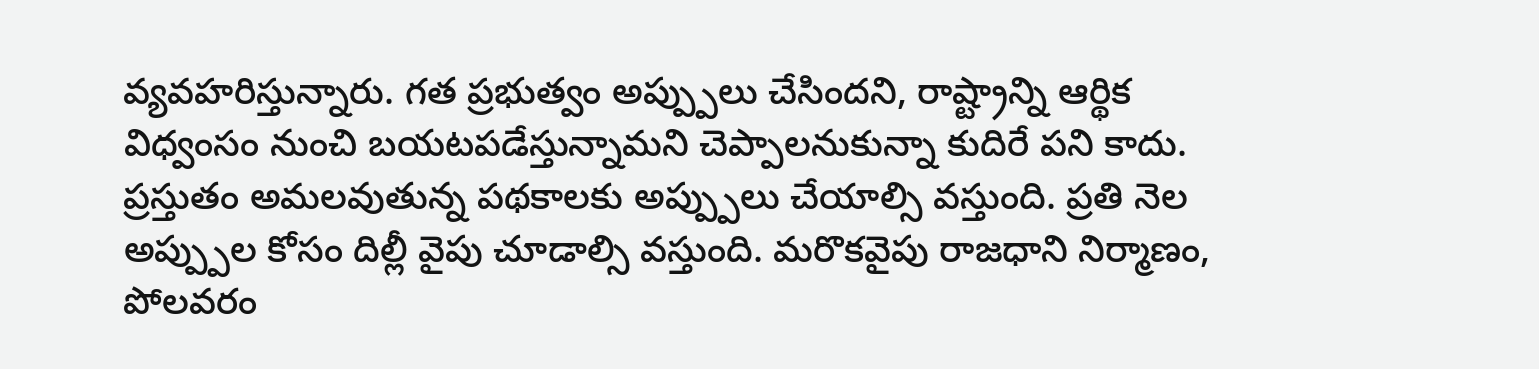వ్యవహరిస్తున్నారు. గత ప్రభుత్వం అప్ప్పులు చేసిందని, రాష్ట్రాన్ని ఆర్థిక విధ్వంసం నుంచి బయటపడేస్తున్నామని చెప్పాలనుకున్నా కుదిరే పని కాదు. ప్రస్తుతం అమలవుతున్న పథకాలకు అప్ప్పులు చేయాల్సి వస్తుంది. ప్రతి నెల అప్ప్పుల కోసం దిల్లీ వైపు చూడాల్సి వస్తుంది. మరొకవైపు రాజధాని నిర్మాణం, పోలవరం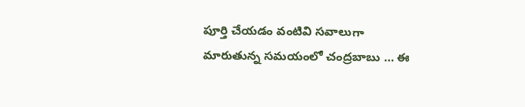పూర్తి చేయడం వంటివి సవాలుగా మారుతున్న సమయంలో చంద్రబాబు … ఈ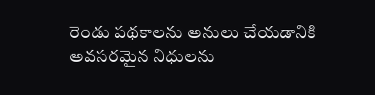రెండు పథకాలను అనులు చేయడానికి అవసరమైన నిధులను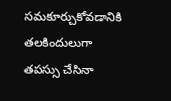సమకూర్చుకోవడానికి తలకిందులుగా తపస్సు చేసినా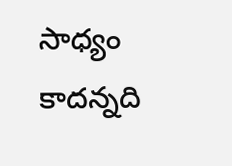సాధ్యం కాదన్నది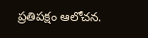ప్రతిపక్షం ఆలోచన.